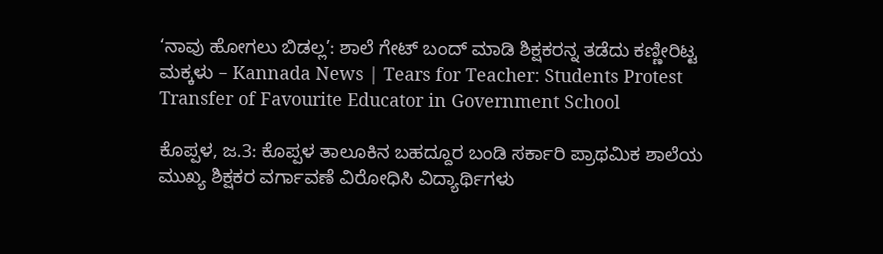‘ನಾವು ಹೋಗಲು ಬಿಡಲ್ಲ’: ಶಾಲೆ ಗೇಟ್ ಬಂದ್ ಮಾಡಿ ಶಿಕ್ಷಕರನ್ನ ತಡೆದು ಕಣ್ಣೀರಿಟ್ಟ ಮಕ್ಕಳು – Kannada News | Tears for Teacher: Students Protest Transfer of Favourite Educator in Government School

ಕೊಪ್ಪಳ, ಜ.3: ಕೊಪ್ಪಳ ತಾಲೂಕಿನ ಬಹದ್ದೂರ ಬಂಡಿ ಸರ್ಕಾರಿ ಪ್ರಾಥಮಿಕ ಶಾಲೆಯ ಮುಖ್ಯ ಶಿಕ್ಷಕರ ವರ್ಗಾವಣೆ ವಿರೋಧಿಸಿ ವಿದ್ಯಾರ್ಥಿಗಳು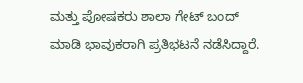ಮತ್ತು ಪೋಷಕರು ಶಾಲಾ ಗೇಟ್‌ ಬಂದ್‌ ಮಾಡಿ ಭಾವುಕರಾಗಿ ಪ್ರತಿಭಟನೆ ನಡೆಸಿದ್ದಾರೆ.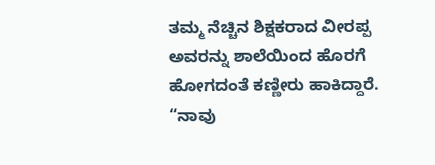ತಮ್ಮ ನೆಚ್ಚಿನ ಶಿಕ್ಷಕರಾದ ವೀರಪ್ಪ ಅವರನ್ನು ಶಾಲೆಯಿಂದ ಹೊರಗೆ ಹೋಗದಂತೆ ಕಣ್ಣೀರು ಹಾಕಿದ್ದಾರೆ. “ನಾವು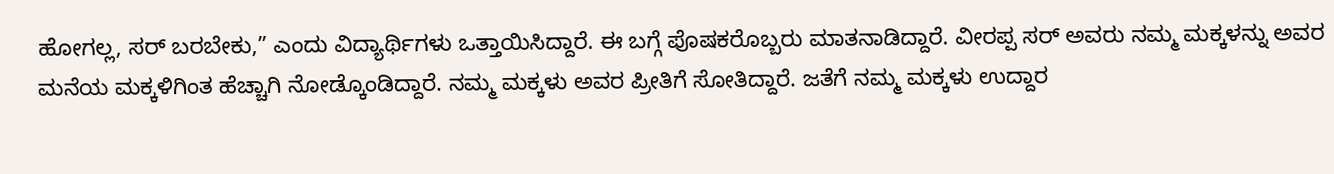ಹೋಗಲ್ಲ, ಸರ್ ಬರಬೇಕು,” ಎಂದು ವಿದ್ಯಾರ್ಥಿಗಳು ಒತ್ತಾಯಿಸಿದ್ದಾರೆ. ಈ ಬಗ್ಗೆ ಪೊಷಕರೊಬ್ಬರು ಮಾತನಾಡಿದ್ದಾರೆ. ವೀರಪ್ಪ ಸರ್ ಅವರು ನಮ್ಮ ಮಕ್ಕಳನ್ನು ಅವರ ಮನೆಯ ಮಕ್ಕಳಿಗಿಂತ ಹೆಚ್ಚಾಗಿ ನೋಡ್ಕೊಂಡಿದ್ದಾರೆ. ನಮ್ಮ ಮಕ್ಕಳು ಅವರ ಪ್ರೀತಿಗೆ ಸೋತಿದ್ದಾರೆ. ಜತೆಗೆ ನಮ್ಮ ಮಕ್ಕಳು ಉದ್ದಾರ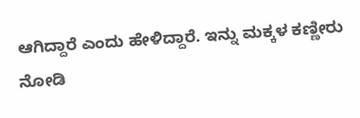ಆಗಿದ್ದಾರೆ ಎಂದು ಹೇಳಿದ್ದಾರೆ. ಇನ್ನು ಮಕ್ಕಳ ಕಣ್ಣೀರು ನೋಡಿ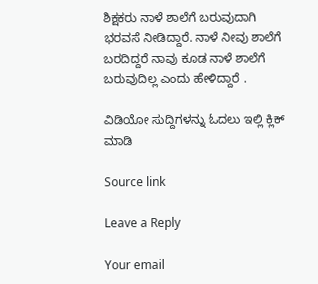ಶಿಕ್ಷಕರು ನಾಳೆ ಶಾಲೆಗೆ ಬರುವುದಾಗಿ ಭರವಸೆ ನೀಡಿದ್ದಾರೆ. ನಾಳೆ ನೀವು ಶಾಲೆಗೆ ಬರದಿದ್ದರೆ ನಾವು ಕೂಡ ನಾಳೆ ಶಾಲೆಗೆ ಬರುವುದಿಲ್ಲ ಎಂದು ಹೇಳಿದ್ದಾರೆ .

ವಿಡಿಯೋ ಸುದ್ದಿಗಳನ್ನು ಓದಲು ಇಲ್ಲಿ ಕ್ಲಿಕ್ ಮಾಡಿ

Source link

Leave a Reply

Your email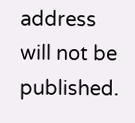address will not be published.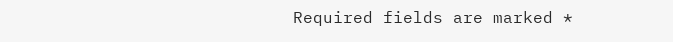Required fields are marked *